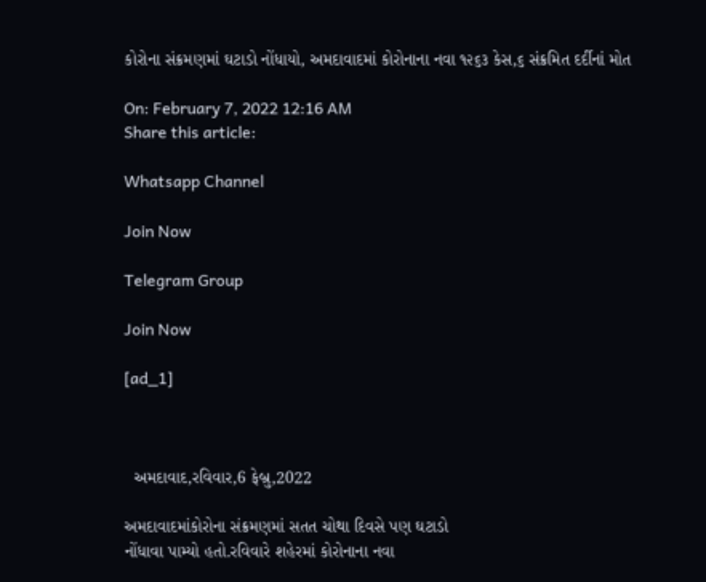કોરોના સંક્રમણમાં ઘટાડો નોંધાયો, અમદાવાદમાં કોરોનાના નવા ૧૨૬૩ કેસ,૬ સંક્રમિત દર્દીનાં મોત

On: February 7, 2022 12:16 AM
Share this article:

Whatsapp Channel

Join Now

Telegram Group

Join Now

[ad_1]



  અમદાવાદ,રવિવાર,6 ફેબ્રુ,2022

અમદાવાદમાંકોરોના સંક્રમણમાં સતત ચોથા દિવસે પણ ઘટાડો
નોંધાવા પામ્યો હતો.રવિવારે શહેરમાં કોરોનાના નવા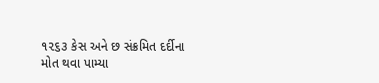૧૨૬૩ કેસ અને છ સંક્રમિત દર્દીના
મોત થવા પામ્યા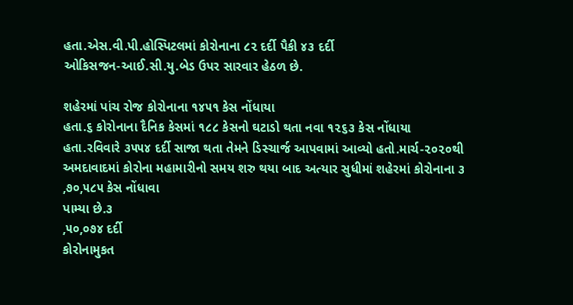હતા.એસ.વી.પી.હોસ્પિટલમાં કોરોનાના ૮૨ દર્દી પૈકી ૪૩ દર્દી
ઓકિસજન-આઈ.સી.યુ.બેડ ઉપર સારવાર હેઠળ છે.

શહેરમાં પાંચ રોજ કોરોનાના ૧૪૫૧ કેસ નોંધાયા
હતા.૬ કોરોનાના દૈનિક કેસમાં ૧૮૮ કેસનો ઘટાડો થતા નવા ૧૨૬૩ કેસ નોંધાયા
હતા.રવિવારે ૩૫૫૪ દર્દી સાજા થતા તેમને ડિસ્ચાર્જ આપવામાં આવ્યો હતો.માર્ચ-૨૦૨૦થી
અમદાવાદમાં કોરોના મહામારીનો સમય શરુ થયા બાદ અત્યાર સુધીમાં શહેરમાં કોરોનાના ૩
,૭૦,૫૮૫ કેસ નોંધાવા
પામ્યા છે.૩
,૫૦,૦૭૪ દર્દી
કોરોનામુકત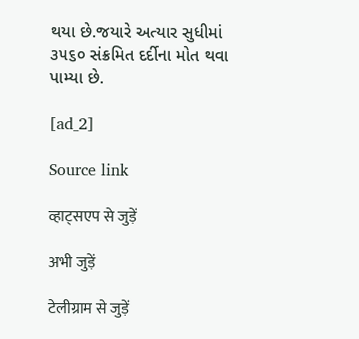થયા છે.જયારે અત્યાર સુધીમાં ૩૫૬૦ સંક્રમિત દર્દીના મોત થવા પામ્યા છે.

[ad_2]

Source link

व्हाट्सएप से जुड़ें

अभी जुड़ें

टेलीग्राम से जुड़ें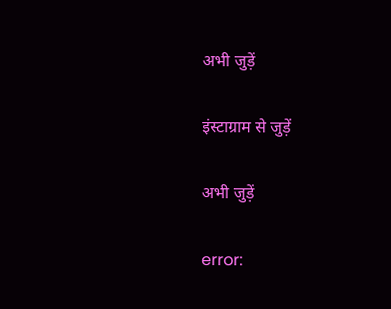अभी जुड़ें

इंस्टाग्राम से जुड़ें

अभी जुड़ें

error: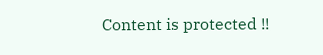Content is protected !!